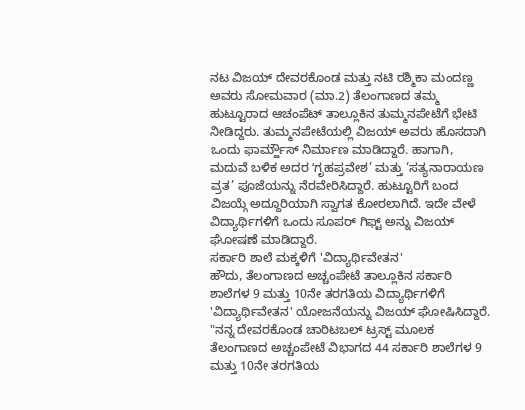ನಟ ವಿಜಯ್ ದೇವರಕೊಂಡ ಮತ್ತು ನಟಿ ರಶ್ಮಿಕಾ ಮಂದಣ್ಣ ಅವರು ಸೋಮವಾರ (ಮಾ.2) ತೆಲಂಗಾಣದ ತಮ್ಮ ಹುಟ್ಟೂರಾದ ಆಚಂಪೆಟ್ ತಾಲ್ಲೂಕಿನ ತುಮ್ಮನಪೇಟೆಗೆ ಭೇಟಿ ನೀಡಿದ್ದರು. ತುಮ್ಮನಪೇಟೆಯಲ್ಲಿ ವಿಜಯ್ ಅವರು ಹೊಸದಾಗಿ ಒಂದು ಫಾರ್ಮ್ಹೌಸ್ ನಿರ್ಮಾಣ ಮಾಡಿದ್ದಾರೆ. ಹಾಗಾಗಿ, ಮದುವೆ ಬಳಿಕ ಅದರ ʻಗೃಹಪ್ರವೇಶ’ ಮತ್ತು ‘ಸತ್ಯನಾರಾಯಣ ವ್ರತ’ ಪೂಜೆಯನ್ನು ನೆರವೇರಿಸಿದ್ದಾರೆ. ಹುಟ್ಟೂರಿಗೆ ಬಂದ ವಿಜಯ್ಗೆ ಅದ್ದೂರಿಯಾಗಿ ಸ್ವಾಗತ ಕೋರಲಾಗಿದೆ. ಇದೇ ವೇಳೆ ವಿದ್ಯಾರ್ಥಿಗಳಿಗೆ ಒಂದು ಸೂಪರ್ ಗಿಫ್ಟ್ ಅನ್ನು ವಿಜಯ್ ಘೋಷಣೆ ಮಾಡಿದ್ದಾರೆ.
ಸರ್ಕಾರಿ ಶಾಲೆ ಮಕ್ಕಳಿಗೆ 'ವಿದ್ಯಾರ್ಥಿವೇತನ'
ಹೌದು, ತೆಲಂಗಾಣದ ಅಚ್ಚಂಪೇಟೆ ತಾಲ್ಲೂಕಿನ ಸರ್ಕಾರಿ ಶಾಲೆಗಳ 9 ಮತ್ತು 10ನೇ ತರಗತಿಯ ವಿದ್ಯಾರ್ಥಿಗಳಿಗೆ 'ವಿದ್ಯಾರ್ಥಿವೇತನ' ಯೋಜನೆಯನ್ನು ವಿಜಯ್ ಘೋಷಿಸಿದ್ದಾರೆ. "ನನ್ನ ದೇವರಕೊಂಡ ಚಾರಿಟಬಲ್ ಟ್ರಸ್ಟ್ ಮೂಲಕ ತೆಲಂಗಾಣದ ಅಚ್ಚಂಪೇಟೆ ವಿಭಾಗದ 44 ಸರ್ಕಾರಿ ಶಾಲೆಗಳ 9 ಮತ್ತು 10ನೇ ತರಗತಿಯ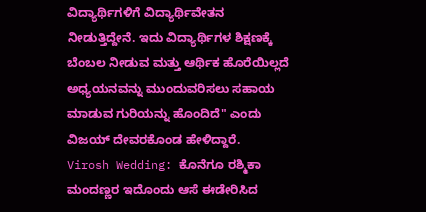ವಿದ್ಯಾರ್ಥಿಗಳಿಗೆ ವಿದ್ಯಾರ್ಥಿವೇತನ ನೀಡುತ್ತಿದ್ದೇನೆ. ಇದು ವಿದ್ಯಾರ್ಥಿಗಳ ಶಿಕ್ಷಣಕ್ಕೆ ಬೆಂಬಲ ನೀಡುವ ಮತ್ತು ಆರ್ಥಿಕ ಹೊರೆಯಿಲ್ಲದೆ ಅಧ್ಯಯನವನ್ನು ಮುಂದುವರಿಸಲು ಸಹಾಯ ಮಾಡುವ ಗುರಿಯನ್ನು ಹೊಂದಿದೆ" ಎಂದು ವಿಜಯ್ ದೇವರಕೊಂಡ ಹೇಳಿದ್ದಾರೆ.
Virosh Wedding: ಕೊನೆಗೂ ರಶ್ಮಿಕಾ ಮಂದಣ್ಣರ ಇದೊಂದು ಆಸೆ ಈಡೇರಿಸಿದ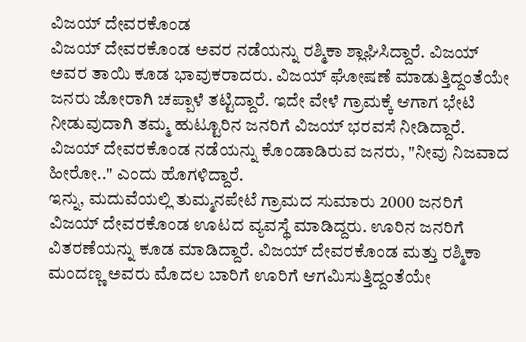ವಿಜಯ್ ದೇವರಕೊಂಡ
ವಿಜಯ್ ದೇವರಕೊಂಡ ಅವರ ನಡೆಯನ್ನು ರಶ್ಮಿಕಾ ಶ್ಲಾಘಿಸಿದ್ದಾರೆ. ವಿಜಯ್ ಅವರ ತಾಯಿ ಕೂಡ ಭಾವುಕರಾದರು. ವಿಜಯ್ ಘೋಷಣೆ ಮಾಡುತ್ತಿದ್ದಂತೆಯೇ ಜನರು ಜೋರಾಗಿ ಚಪ್ಪಾಳೆ ತಟ್ಟಿದ್ದಾರೆ. ಇದೇ ವೇಳೆ ಗ್ರಾಮಕ್ಕೆ ಆಗಾಗ ಭೇಟಿ ನೀಡುವುದಾಗಿ ತಮ್ಮ ಹುಟ್ಟೂರಿನ ಜನರಿಗೆ ವಿಜಯ್ ಭರವಸೆ ನೀಡಿದ್ದಾರೆ. ವಿಜಯ್ ದೇವರಕೊಂಡ ನಡೆಯನ್ನು ಕೊಂಡಾಡಿರುವ ಜನರು, "ನೀವು ನಿಜವಾದ ಹೀರೋ.." ಎಂದು ಹೊಗಳಿದ್ದಾರೆ.
ಇನ್ನು, ಮದುವೆಯಲ್ಲಿ ತುಮ್ಮನಪೇಟೆ ಗ್ರಾಮದ ಸುಮಾರು 2000 ಜನರಿಗೆ ವಿಜಯ್ ದೇವರಕೊಂಡ ಊಟದ ವ್ಯವಸ್ಥೆ ಮಾಡಿದ್ದರು. ಊರಿನ ಜನರಿಗೆ ವಿತರಣೆಯನ್ನು ಕೂಡ ಮಾಡಿದ್ದಾರೆ. ವಿಜಯ್ ದೇವರಕೊಂಡ ಮತ್ತು ರಶ್ಮಿಕಾ ಮಂದಣ್ಣ ಅವರು ಮೊದಲ ಬಾರಿಗೆ ಊರಿಗೆ ಆಗಮಿಸುತ್ತಿದ್ದಂತೆಯೇ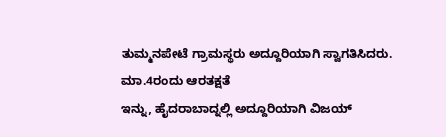ತುಮ್ಮನಪೇಟೆ ಗ್ರಾಮಸ್ಥರು ಅದ್ದೂರಿಯಾಗಿ ಸ್ವಾಗತಿಸಿದರು.
ಮಾ.4ರಂದು ಆರತಕ್ಷತೆ
ಇನ್ನು, ಹೈದರಾಬಾದ್ನಲ್ಲಿ ಅದ್ದೂರಿಯಾಗಿ ವಿಜಯ್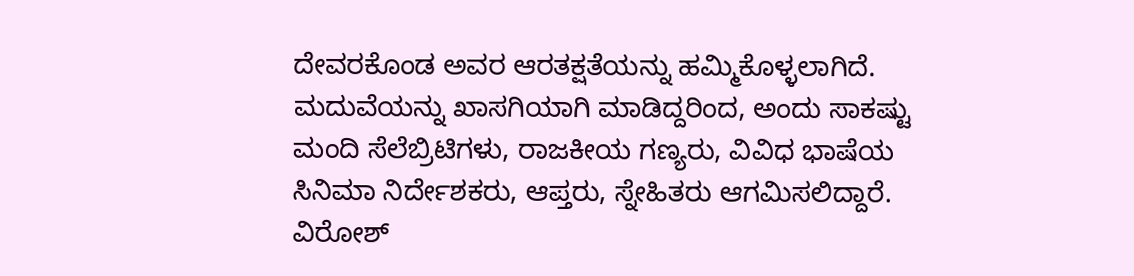ದೇವರಕೊಂಡ ಅವರ ಆರತಕ್ಷತೆಯನ್ನು ಹಮ್ಮಿಕೊಳ್ಳಲಾಗಿದೆ. ಮದುವೆಯನ್ನು ಖಾಸಗಿಯಾಗಿ ಮಾಡಿದ್ದರಿಂದ, ಅಂದು ಸಾಕಷ್ಟು ಮಂದಿ ಸೆಲೆಬ್ರಿಟಿಗಳು, ರಾಜಕೀಯ ಗಣ್ಯರು, ವಿವಿಧ ಭಾಷೆಯ ಸಿನಿಮಾ ನಿರ್ದೇಶಕರು, ಆಪ್ತರು, ಸ್ನೇಹಿತರು ಆಗಮಿಸಲಿದ್ದಾರೆ. ವಿರೋಶ್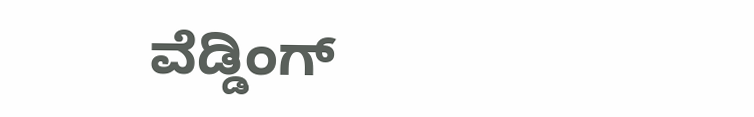ವೆಡ್ಡಿಂಗ್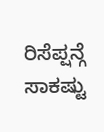ರಿಸೆಪ್ಷನ್ಗೆ ಸಾಕಷ್ಟು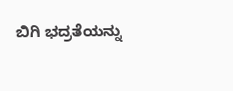ಬಿಗಿ ಭದ್ರತೆಯನ್ನು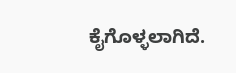ಕೈಗೊಳ್ಳಲಾಗಿದೆ.